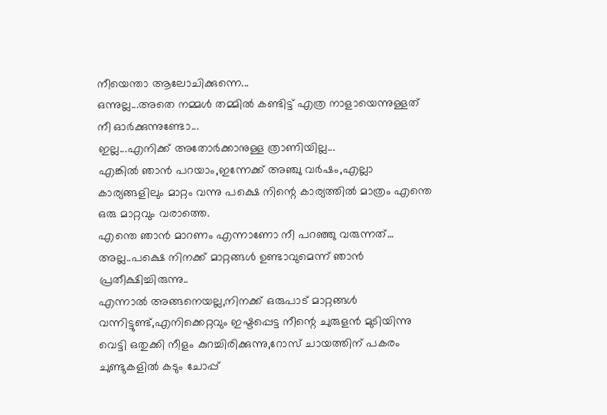നീയെന്താ ആലോചിക്കുന്നെ...
ഒന്നുല്ല...അതെ നമ്മൾ തമ്മിൽ കണ്ടിട്ട് എത്ര നാളായെന്നുള്ളത് നീ ഓർക്കുന്നുണ്ടോ...
ഇല്ല...എനിക്ക് അതോർക്കാനുള്ള ത്രാണിയില്ല...
എങ്കിൽ ഞാൻ പറയാം,ഇന്നേക്ക് അഞ്ചു വർഷം,എല്ലാ കാര്യങ്ങളിലും മാറ്റം വന്നു പക്ഷെ നിന്റെ കാര്യത്തിൽ മാത്രം എന്തെ ഒരു മാറ്റവും വരാത്തെ.
എന്തെ ഞാൻ മാറണം എന്നാണോ നീ പറഞ്ഞു വരുന്നത്...
അല്ല..പക്ഷെ നിനക്ക് മാറ്റങ്ങൾ ഉണ്ടാവുമെന്ന് ഞാൻ പ്രതീക്ഷിച്ചിരുന്നു..
എന്നാൽ അങ്ങനെയല്ല,നിനക്ക് ഒരുപാട് മാറ്റങ്ങൾ വന്നിട്ടുണ്ട്,എനിക്കെറ്റവും ഇഷ്ടപ്പെട്ട നീന്റെ ചുരുളൻ മുടിയിന്നു വെട്ടി ഒതുക്കി നീളം കുറച്ചിരിക്കുന്നു,റോസ് ചായത്തിന് പകരം ചുണ്ടുകളിൽ കടും ചോപ്പ്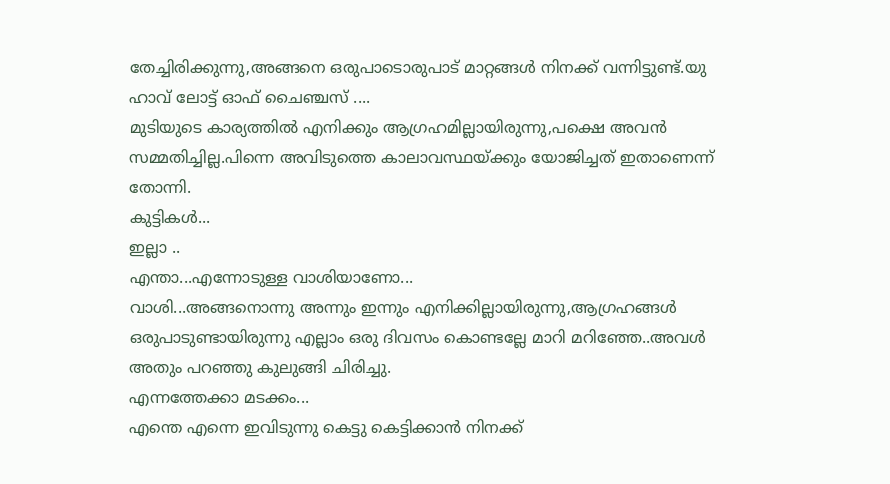തേച്ചിരിക്കുന്നു,അങ്ങനെ ഒരുപാടൊരുപാട് മാറ്റങ്ങൾ നിനക്ക് വന്നിട്ടുണ്ട്.യു ഹാവ് ലോട്ട് ഓഫ് ചൈഞ്ചസ് ....
മുടിയുടെ കാര്യത്തിൽ എനിക്കും ആഗ്രഹമില്ലായിരുന്നു,പക്ഷെ അവൻ സമ്മതിച്ചില്ല.പിന്നെ അവിടുത്തെ കാലാവസ്ഥയ്ക്കും യോജിച്ചത് ഇതാണെന്ന് തോന്നി.
കുട്ടികൾ...
ഇല്ലാ ..
എന്താ...എന്നോടുള്ള വാശിയാണോ...
വാശി...അങ്ങനൊന്നു അന്നും ഇന്നും എനിക്കില്ലായിരുന്നു,ആഗ്രഹങ്ങൾ ഒരുപാടുണ്ടായിരുന്നു എല്ലാം ഒരു ദിവസം കൊണ്ടല്ലേ മാറി മറിഞ്ഞേ..അവൾ അതും പറഞ്ഞു കുലുങ്ങി ചിരിച്ചു.
എന്നത്തേക്കാ മടക്കം...
എന്തെ എന്നെ ഇവിടുന്നു കെട്ടു കെട്ടിക്കാൻ നിനക്ക്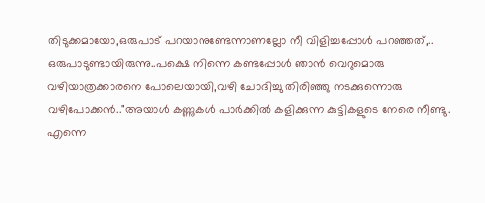തിടുക്കമായോ,ഒരുപാട് പറയാനുണ്ടേന്നാണല്ലോ നീ വിളിച്ചപ്പോൾ പറഞ്ഞത്,..
ഒരുപാടുണ്ടായിരുന്നു..പക്ഷെ നിന്നെ കണ്ടപ്പോൾ ഞാൻ വെറുമൊരു വഴിയാത്രക്കാരനെ പോലെയായി,വഴി ചോദിച്ചു തിരിഞ്ഞു നടക്കുന്നൊരു വഴിപോക്കൻ.."അയാൾ കണ്ണുകൾ പാർക്കിൽ കളിക്കുന്ന കുട്ടികളുടെ നേരെ നീണ്ടു.
എന്നെ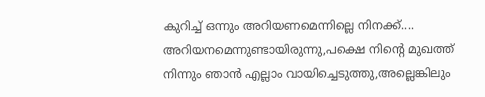കുറിച്ച് ഒന്നും അറിയണമെന്നില്ലെ നിനക്ക്....
അറിയനമെന്നുണ്ടായിരുന്നു,പക്ഷെ നിന്റെ മുഖത്ത് നിന്നും ഞാൻ എല്ലാം വായിച്ചെടുത്തു,അല്ലെങ്കിലും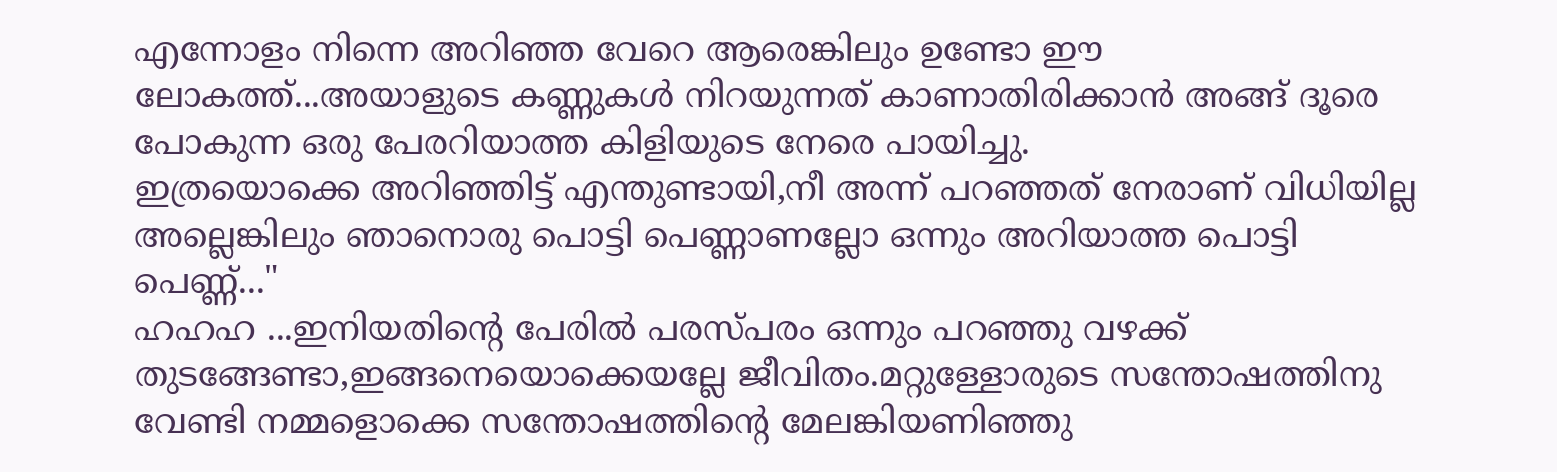എന്നോളം നിന്നെ അറിഞ്ഞ വേറെ ആരെങ്കിലും ഉണ്ടോ ഈ ലോകത്ത്...അയാളുടെ കണ്ണുകൾ നിറയുന്നത് കാണാതിരിക്കാൻ അങ്ങ് ദൂരെ പോകുന്ന ഒരു പേരറിയാത്ത കിളിയുടെ നേരെ പായിച്ചു.
ഇത്രയൊക്കെ അറിഞ്ഞിട്ട് എന്തുണ്ടായി,നീ അന്ന് പറഞ്ഞത് നേരാണ് വിധിയില്ല അല്ലെങ്കിലും ഞാനൊരു പൊട്ടി പെണ്ണാണല്ലോ ഒന്നും അറിയാത്ത പൊട്ടി പെണ്ണ്..."
ഹഹഹ ...ഇനിയതിന്റെ പേരിൽ പരസ്പരം ഒന്നും പറഞ്ഞു വഴക്ക് തുടങ്ങേണ്ടാ,ഇങ്ങനെയൊക്കെയല്ലേ ജീവിതം.മറ്റുള്ളോരുടെ സന്തോഷത്തിനു വേണ്ടി നമ്മളൊക്കെ സന്തോഷത്തിന്റെ മേലങ്കിയണിഞ്ഞു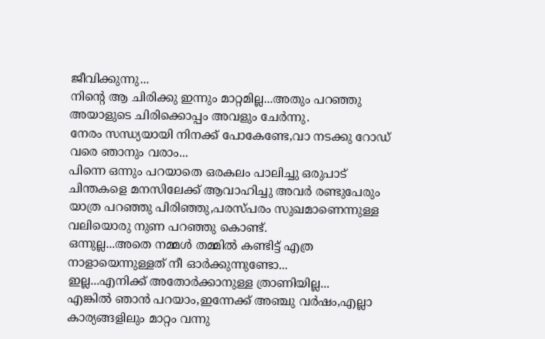ജീവിക്കുന്നു...
നിന്റെ ആ ചിരിക്കു ഇന്നും മാറ്റമില്ല...അതും പറഞ്ഞു അയാളുടെ ചിരിക്കൊപ്പം അവളും ചേർന്നു.
നേരം സന്ധ്യയായി നിനക്ക് പോകേണ്ടേ,വാ നടക്കു റോഡ് വരെ ഞാനും വരാം...
പിന്നെ ഒന്നും പറയാതെ ഒരകലം പാലിച്ചു ഒരുപാട് ചിന്തകളെ മനസിലേക്ക് ആവാഹിച്ചു അവർ രണ്ടുപേരും യാത്ര പറഞ്ഞു പിരിഞ്ഞു,പരസ്പരം സുഖമാണെന്നുള്ള വലിയൊരു നുണ പറഞ്ഞു കൊണ്ട്.
ഒന്നുല്ല...അതെ നമ്മൾ തമ്മിൽ കണ്ടിട്ട് എത്ര നാളായെന്നുള്ളത് നീ ഓർക്കുന്നുണ്ടോ...
ഇല്ല...എനിക്ക് അതോർക്കാനുള്ള ത്രാണിയില്ല...
എങ്കിൽ ഞാൻ പറയാം,ഇന്നേക്ക് അഞ്ചു വർഷം,എല്ലാ കാര്യങ്ങളിലും മാറ്റം വന്നു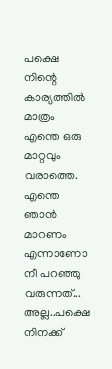പക്ഷെ നിന്റെ കാര്യത്തിൽ മാത്രം എന്തെ ഒരു മാറ്റവും വരാത്തെ.
എന്തെ ഞാൻ മാറണം എന്നാണോ നീ പറഞ്ഞു വരുന്നത്...
അല്ല..പക്ഷെ നിനക്ക്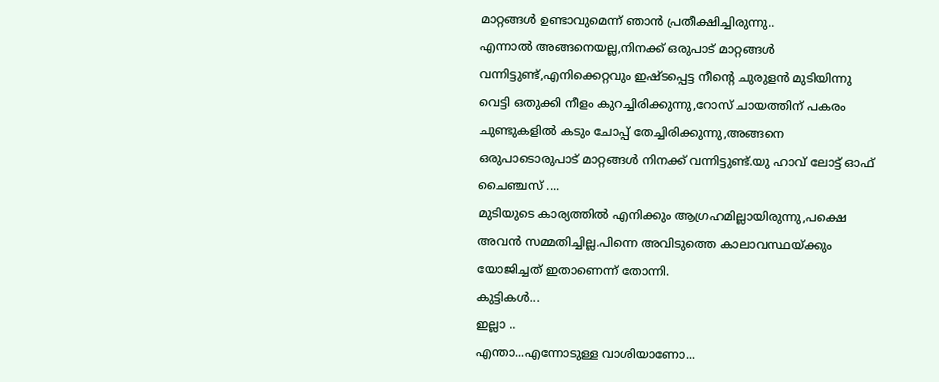മാറ്റങ്ങൾ ഉണ്ടാവുമെന്ന് ഞാൻ പ്രതീക്ഷിച്ചിരുന്നു..
എന്നാൽ അങ്ങനെയല്ല,നിനക്ക് ഒരുപാട് മാറ്റങ്ങൾ വന്നിട്ടുണ്ട്,എനിക്കെറ്റവും ഇഷ്ടപ്പെട്ട നീന്റെ ചുരുളൻ മുടിയിന്നു വെട്ടി ഒതുക്കി നീളം കുറച്ചിരിക്കുന്നു,റോസ് ചായത്തിന് പകരം ചുണ്ടുകളിൽ കടും ചോപ്പ് തേച്ചിരിക്കുന്നു,അങ്ങനെ ഒരുപാടൊരുപാട് മാറ്റങ്ങൾ നിനക്ക് വന്നിട്ടുണ്ട്.യു ഹാവ് ലോട്ട് ഓഫ് ചൈഞ്ചസ് ....
മുടിയുടെ കാര്യത്തിൽ എനിക്കും ആഗ്രഹമില്ലായിരുന്നു,പക്ഷെ അവൻ സമ്മതിച്ചില്ല.പിന്നെ അവിടുത്തെ കാലാവസ്ഥയ്ക്കും യോജിച്ചത് ഇതാണെന്ന് തോന്നി.
കുട്ടികൾ...
ഇല്ലാ ..
എന്താ...എന്നോടുള്ള വാശിയാണോ...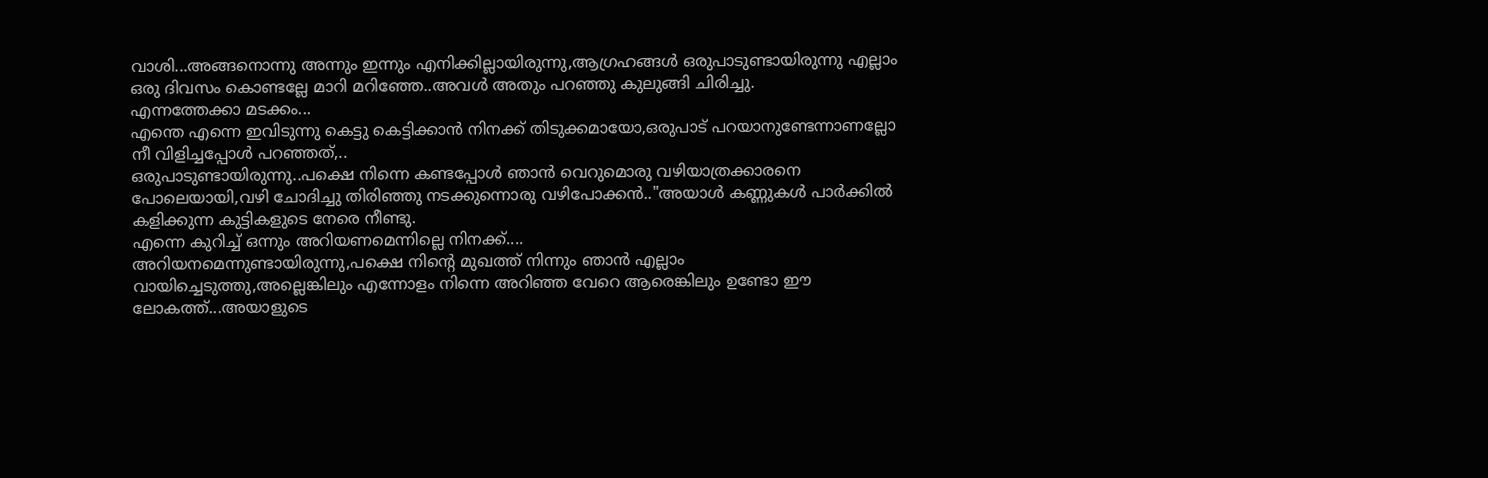വാശി...അങ്ങനൊന്നു അന്നും ഇന്നും എനിക്കില്ലായിരുന്നു,ആഗ്രഹങ്ങൾ ഒരുപാടുണ്ടായിരുന്നു എല്ലാം ഒരു ദിവസം കൊണ്ടല്ലേ മാറി മറിഞ്ഞേ..അവൾ അതും പറഞ്ഞു കുലുങ്ങി ചിരിച്ചു.
എന്നത്തേക്കാ മടക്കം...
എന്തെ എന്നെ ഇവിടുന്നു കെട്ടു കെട്ടിക്കാൻ നിനക്ക് തിടുക്കമായോ,ഒരുപാട് പറയാനുണ്ടേന്നാണല്ലോ നീ വിളിച്ചപ്പോൾ പറഞ്ഞത്,..
ഒരുപാടുണ്ടായിരുന്നു..പക്ഷെ നിന്നെ കണ്ടപ്പോൾ ഞാൻ വെറുമൊരു വഴിയാത്രക്കാരനെ പോലെയായി,വഴി ചോദിച്ചു തിരിഞ്ഞു നടക്കുന്നൊരു വഴിപോക്കൻ.."അയാൾ കണ്ണുകൾ പാർക്കിൽ കളിക്കുന്ന കുട്ടികളുടെ നേരെ നീണ്ടു.
എന്നെ കുറിച്ച് ഒന്നും അറിയണമെന്നില്ലെ നിനക്ക്....
അറിയനമെന്നുണ്ടായിരുന്നു,പക്ഷെ നിന്റെ മുഖത്ത് നിന്നും ഞാൻ എല്ലാം വായിച്ചെടുത്തു,അല്ലെങ്കിലും എന്നോളം നിന്നെ അറിഞ്ഞ വേറെ ആരെങ്കിലും ഉണ്ടോ ഈ ലോകത്ത്...അയാളുടെ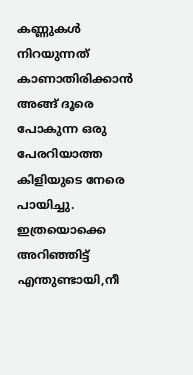കണ്ണുകൾ നിറയുന്നത് കാണാതിരിക്കാൻ അങ്ങ് ദൂരെ പോകുന്ന ഒരു പേരറിയാത്ത കിളിയുടെ നേരെ പായിച്ചു.
ഇത്രയൊക്കെ അറിഞ്ഞിട്ട് എന്തുണ്ടായി,നീ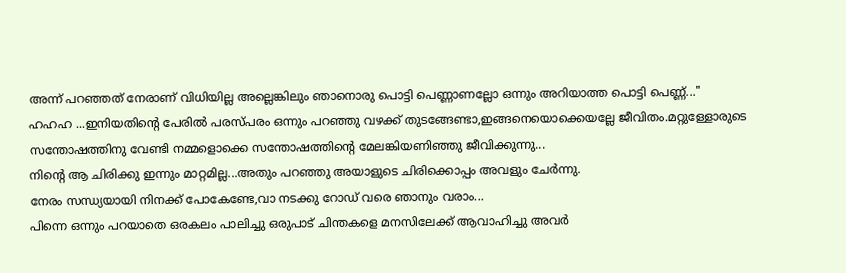അന്ന് പറഞ്ഞത് നേരാണ് വിധിയില്ല അല്ലെങ്കിലും ഞാനൊരു പൊട്ടി പെണ്ണാണല്ലോ ഒന്നും അറിയാത്ത പൊട്ടി പെണ്ണ്..."
ഹഹഹ ...ഇനിയതിന്റെ പേരിൽ പരസ്പരം ഒന്നും പറഞ്ഞു വഴക്ക് തുടങ്ങേണ്ടാ,ഇങ്ങനെയൊക്കെയല്ലേ ജീവിതം.മറ്റുള്ളോരുടെ സന്തോഷത്തിനു വേണ്ടി നമ്മളൊക്കെ സന്തോഷത്തിന്റെ മേലങ്കിയണിഞ്ഞു ജീവിക്കുന്നു...
നിന്റെ ആ ചിരിക്കു ഇന്നും മാറ്റമില്ല...അതും പറഞ്ഞു അയാളുടെ ചിരിക്കൊപ്പം അവളും ചേർന്നു.
നേരം സന്ധ്യയായി നിനക്ക് പോകേണ്ടേ,വാ നടക്കു റോഡ് വരെ ഞാനും വരാം...
പിന്നെ ഒന്നും പറയാതെ ഒരകലം പാലിച്ചു ഒരുപാട് ചിന്തകളെ മനസിലേക്ക് ആവാഹിച്ചു അവർ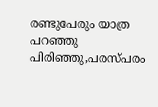രണ്ടുപേരും യാത്ര പറഞ്ഞു പിരിഞ്ഞു,പരസ്പരം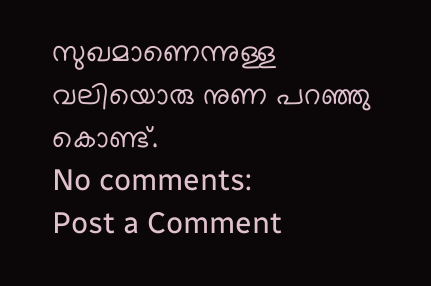സുഖമാണെന്നുള്ള വലിയൊരു നുണ പറഞ്ഞു കൊണ്ട്.
No comments:
Post a Comment